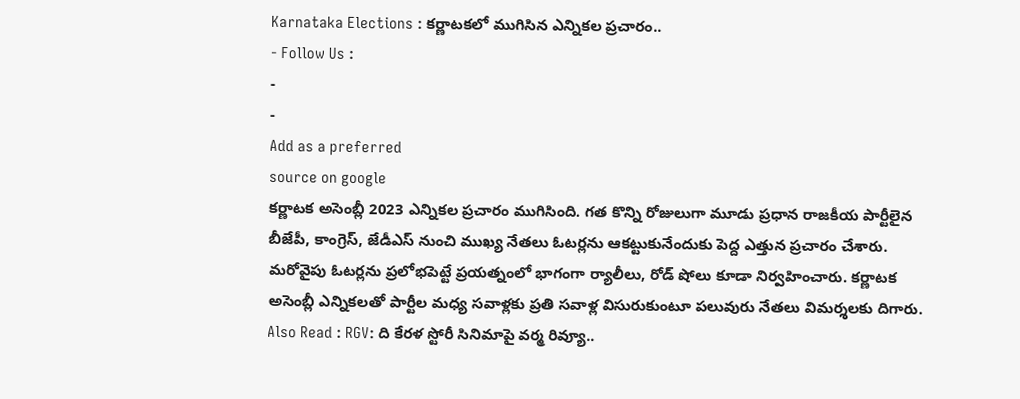Karnataka Elections : కర్ణాటకలో ముగిసిన ఎన్నికల ప్రచారం..
- Follow Us :
-
-
Add as a preferred
source on google
కర్ణాటక అసెంబ్లీ 2023 ఎన్నికల ప్రచారం ముగిసింది. గత కొన్ని రోజులుగా మూడు ప్రధాన రాజకీయ పార్టీలైన బీజేపీ, కాంగ్రెస్, జేడీఎస్ నుంచి ముఖ్య నేతలు ఓటర్లను ఆకట్టుకునేందుకు పెద్ద ఎత్తున ప్రచారం చేశారు. మరోవైపు ఓటర్లను ప్రలోభపెట్టే ప్రయత్నంలో భాగంగా ర్యాలీలు, రోడ్ షోలు కూడా నిర్వహించారు. కర్ణాటక అసెంబ్లీ ఎన్నికలతో పార్టీల మధ్య సవాళ్లకు ప్రతి సవాళ్ల విసురుకుంటూ పలువురు నేతలు విమర్శలకు దిగారు.
Also Read : RGV: ది కేరళ స్టోరీ సినిమాపై వర్మ రివ్యూ..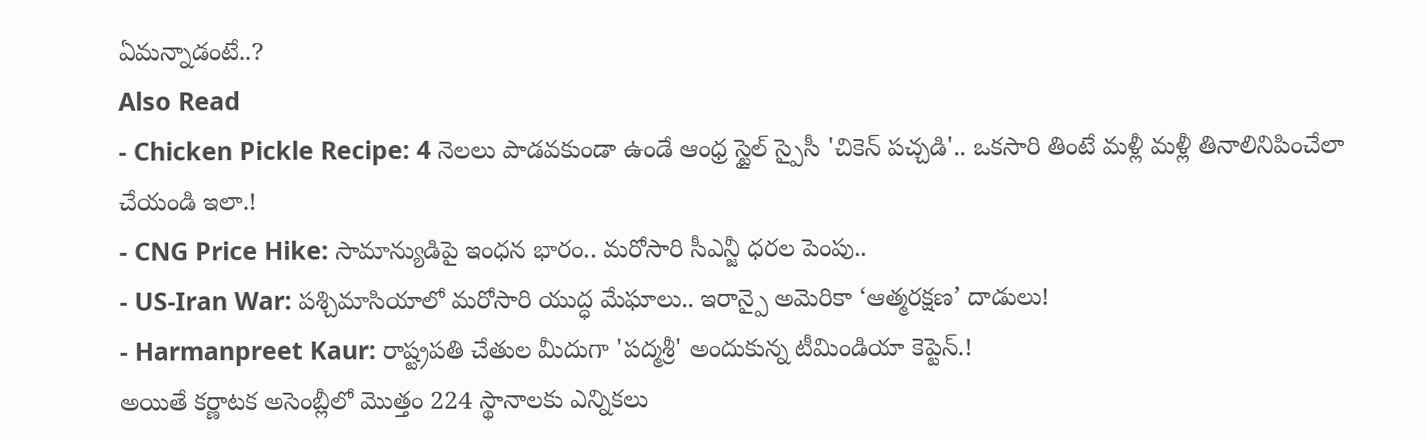ఏమన్నాడంటే..?
Also Read
- Chicken Pickle Recipe: 4 నెలలు పాడవకుండా ఉండే ఆంధ్ర స్టైల్ స్పైసీ 'చికెన్ పచ్చడి'.. ఒకసారి తింటే మళ్లీ మళ్లీ తినాలినిపించేలా చేయండి ఇలా.!
- CNG Price Hike: సామాన్యుడిపై ఇంధన భారం.. మరోసారి సీఎన్జీ ధరల పెంపు..
- US-Iran War: పశ్చిమాసియాలో మరోసారి యుద్ధ మేఘాలు.. ఇరాన్పై అమెరికా ‘ఆత్మరక్షణ’ దాడులు!
- Harmanpreet Kaur: రాష్ట్రపతి చేతుల మీదుగా 'పద్మశ్రీ' అందుకున్న టీమిండియా కెప్టెన్.!
అయితే కర్ణాటక అసెంబ్లీలో మొత్తం 224 స్థానాలకు ఎన్నికలు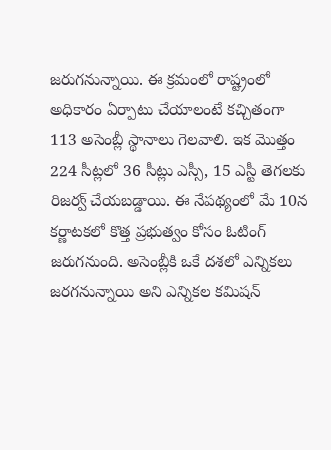జరుగనున్నాయి. ఈ క్రమంలో రాష్ట్రంలో అధికారం ఏర్పాటు చేయాలంటే కచ్చితంగా 113 అసెంబ్లీ స్థానాలు గెలవాలి. ఇక మొత్తం 224 సీట్లలో 36 సీట్లు ఎస్సీ, 15 ఎస్టీ తెగలకు రిజర్వ్ చేయబడ్డాయి. ఈ నేపథ్యంలో మే 10న కర్ణాటకలో కొత్త ప్రభుత్వం కోసం ఓటింగ్ జరుగనుంది. అసెంబ్లీకి ఒకే దశలో ఎన్నికలు జరగనున్నాయి అని ఎన్నికల కమిషన్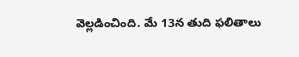వెల్లడించింది. మే 13న తుది ఫలితాలు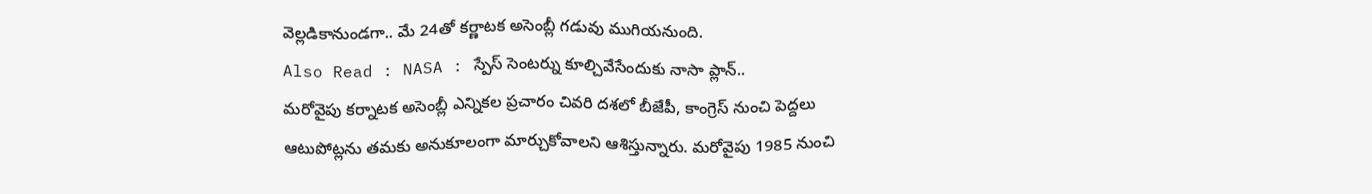వెల్లడికానుండగా.. మే 24తో కర్ణాటక అసెంబ్లీ గడువు ముగియనుంది.
Also Read : NASA : స్పేస్ సెంటర్ను కూల్చివేసేందుకు నాసా ప్లాన్..
మరోవైపు కర్నాటక అసెంబ్లీ ఎన్నికల ప్రచారం చివరి దశలో బీజేపీ, కాంగ్రెస్ నుంచి పెద్దలు ఆటుపోట్లను తమకు అనుకూలంగా మార్చుకోవాలని ఆశిస్తున్నారు. మరోవైపు 1985 నుంచి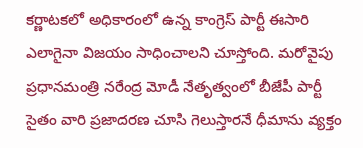కర్ణాటకలో అధికారంలో ఉన్న కాంగ్రెస్ పార్టీ ఈసారి ఎలాగైనా విజయం సాధించాలని చూస్తోంది. మరోవైపు ప్రధానమంత్రి నరేంద్ర మోడీ నేతృత్వంలో బీజేపీ పార్టీ సైతం వారి ప్రజాదరణ చూసి గెలుస్తారనే ధీమాను వ్యక్తం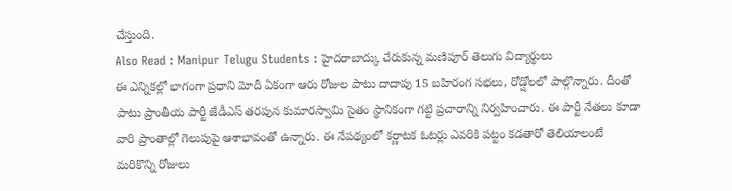చేస్తుంది.
Also Read : Manipur Telugu Students : హైదరాబాద్కు చేరుకున్న మణిపూర్ తెలుగు విద్యార్థులు
ఈ ఎన్నికల్లో భాగంగా ప్రధాని మోదీ ఏకంగా ఆరు రోజుల పాటు దాదాపు 15 బహిరంగ సభలు, రోడ్షోలలో పాల్గొన్నారు. దీంతో పాటు ప్రాంతీయ పార్టీ జేడీఎస్ తరపున కుమారస్వామి సైతం స్థానికంగా గట్టి ప్రచారాన్ని నిర్వహించారు. ఈ పార్టీ నేతలు కూడా వారి ప్రాంతాల్లో గెలుపుపై ఆశాభావంతో ఉన్నారు. ఈ నేపథ్యంలో కర్ణాటక ఓటర్లు ఎవరికి పట్టం కడతారో తెలియాలంటే మరికొన్ని రోజులు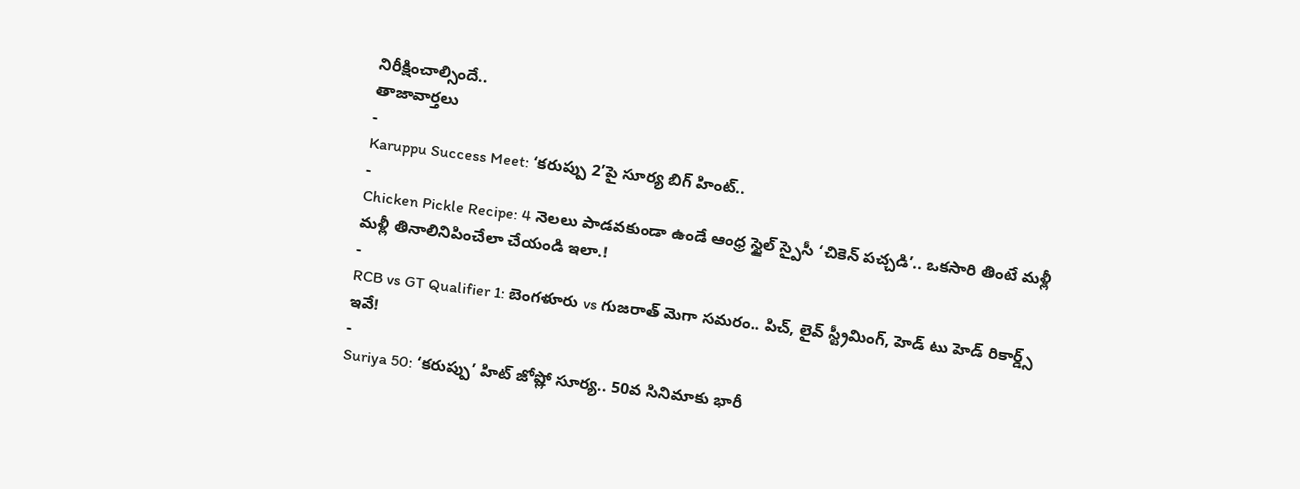నిరీక్షించాల్సిందే..
తాజావార్తలు
-
Karuppu Success Meet: ‘కరుప్పు 2’పై సూర్య బిగ్ హింట్..
-
Chicken Pickle Recipe: 4 నెలలు పాడవకుండా ఉండే ఆంధ్ర స్టైల్ స్పైసీ ‘చికెన్ పచ్చడి’.. ఒకసారి తింటే మళ్లీ మళ్లీ తినాలినిపించేలా చేయండి ఇలా.!
-
RCB vs GT Qualifier 1: బెంగళూరు vs గుజరాత్ మెగా సమరం.. పిచ్, లైవ్ స్ట్రీమింగ్, హెడ్ టు హెడ్ రికార్డ్స్ ఇవే!
-
Suriya 50: ‘కరుప్పు’ హిట్ జోష్లో సూర్య.. 50వ సినిమాకు భారీ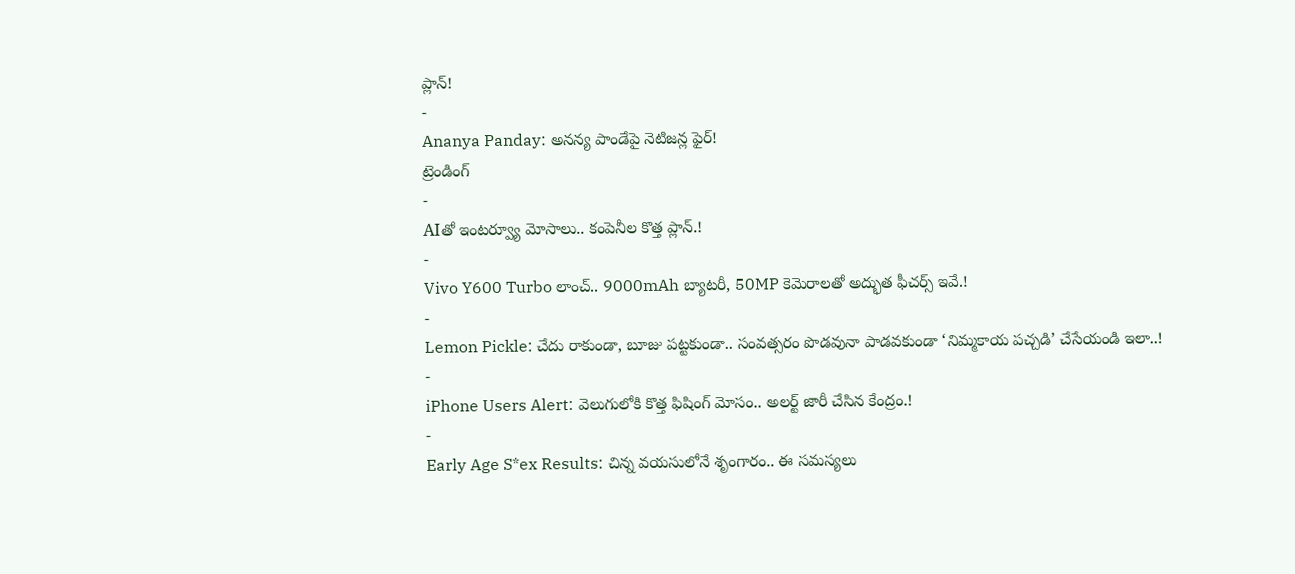ప్లాన్!
-
Ananya Panday: అనన్య పాండేపై నెటిజన్ల ఫైర్!
ట్రెండింగ్
-
AIతో ఇంటర్వ్యూ మోసాలు.. కంపెనీల కొత్త ప్లాన్.!
-
Vivo Y600 Turbo లాంచ్.. 9000mAh బ్యాటరీ, 50MP కెమెరాలతో అద్భుత ఫీచర్స్ ఇవే.!
-
Lemon Pickle: చేదు రాకుండా, బూజు పట్టకుండా.. సంవత్సరం పొడవునా పాడవకుండా ‘నిమ్మకాయ పచ్చడి’ చేసేయండి ఇలా..!
-
iPhone Users Alert: వెలుగులోకి కొత్త ఫిషింగ్ మోసం.. అలర్ట్ జారీ చేసిన కేంద్రం.!
-
Early Age S*ex Results: చిన్న వయసులోనే శృంగారం.. ఈ సమస్యలు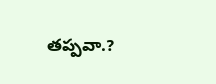తప్పవా.?